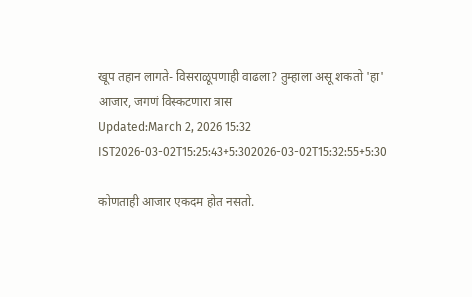खूप तहान लागते- विसराळूपणाही वाढला? तुम्हाला असू शकतो 'हा' आजार, जगणं विस्कटणारा त्रास
Updated:March 2, 2026 15:32 IST2026-03-02T15:25:43+5:302026-03-02T15:32:55+5:30

कोणताही आजार एकदम होत नसतो.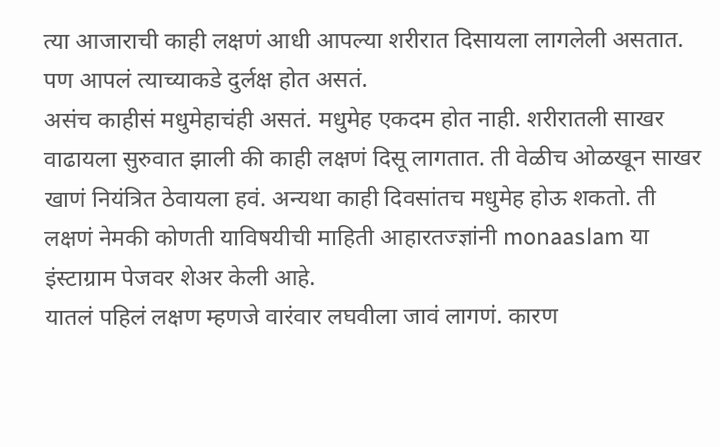त्या आजाराची काही लक्षणं आधी आपल्या शरीरात दिसायला लागलेली असतात. पण आपलं त्याच्याकडे दुर्लक्ष होत असतं.
असंच काहीसं मधुमेहाचंही असतं. मधुमेह एकदम होत नाही. शरीरातली साखर वाढायला सुरुवात झाली की काही लक्षणं दिसू लागतात. ती वेळीच ओळखून साखर खाणं नियंत्रित ठेवायला हवं. अन्यथा काही दिवसांतच मधुमेह होऊ शकतो. ती लक्षणं नेमकी कोणती याविषयीची माहिती आहारतज्ज्ञांनी monaaslam या इंस्टाग्राम पेजवर शेअर केली आहे.
यातलं पहिलं लक्षण म्हणजे वारंवार लघवीला जावं लागणं. कारण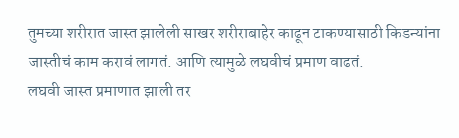तुमच्या शरीरात जास्त झालेली साखर शरीराबाहेर काढून टाकण्यासाठी किडन्यांना जास्तीचं काम करावं लागतं. आणि त्यामुळे लघवीचं प्रमाण वाढतं.
लघवी जास्त प्रमाणात झाली तर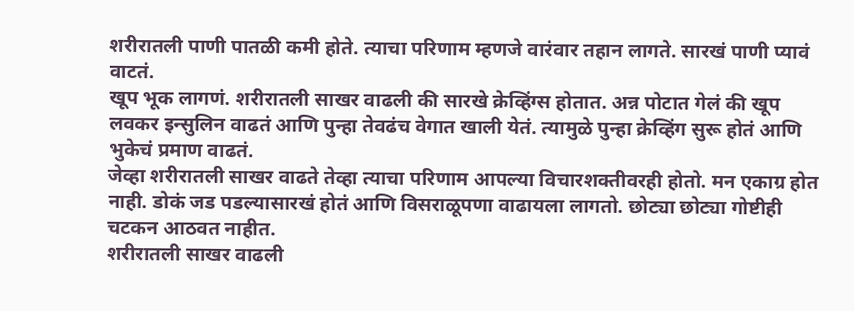शरीरातली पाणी पातळी कमी होते. त्याचा परिणाम म्हणजे वारंवार तहान लागते. सारखं पाणी प्यावं वाटतं.
खूप भूक लागणं. शरीरातली साखर वाढली की सारखे क्रेव्हिंग्स होतात. अन्न पोटात गेलं की खूप लवकर इन्सुलिन वाढतं आणि पुन्हा तेवढंच वेगात खाली येतं. त्यामुळे पुन्हा क्रेव्हिंग सुरू होतं आणि भुकेचं प्रमाण वाढतं.
जेव्हा शरीरातली साखर वाढते तेव्हा त्याचा परिणाम आपल्या विचारशक्तीवरही होतो. मन एकाग्र होत नाही. डोकं जड पडल्यासारखं होतं आणि विसराळूपणा वाढायला लागतो. छोट्या छोट्या गोष्टीही चटकन आठवत नाहीत.
शरीरातली साखर वाढली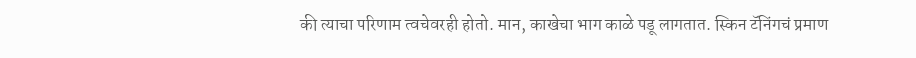की त्याचा परिणाम त्वचेवरही होतो. मान, काखेचा भाग काळे पडू लागतात. स्किन टॅनिंगचं प्रमाण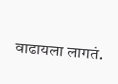वाढायला लागतं.